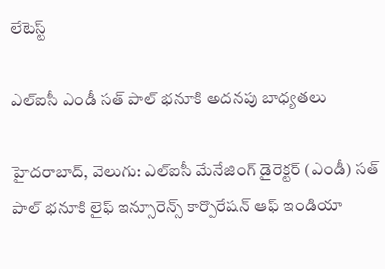లేటెస్ట్

ఎల్‌‌ఐసీ ఎండీ సత్‌‌ పాల్ భనూకి అదనపు బాధ్యతలు

హైదరాబాద్‌‌, వెలుగు: ఎల్‌‌ఐసీ మేనేజింగ్ డైరెక్టర్ (ఎండీ) సత్ పాల్ భనూకి లైఫ్ ఇన్సూరెన్స్ కార్పొరేషన్ ఆఫ్ ఇండియా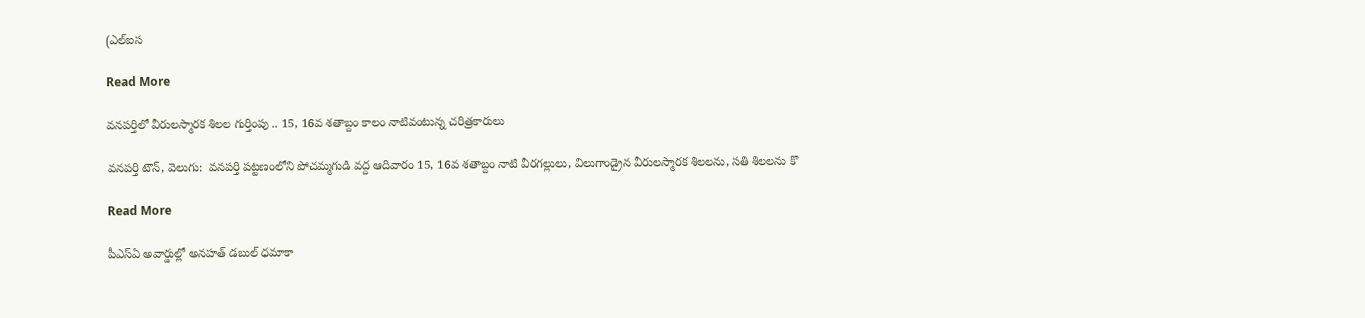(ఎల్‌‌ఐస

Read More

వనపర్తిలో వీరులస్మారక శిలల గుర్తింపు .. 15, 16వ శతాబ్దం కాలం నాటివంటున్న చరిత్రకారులు

వనపర్తి టౌన్, వెలుగు:  వనపర్తి పట్టణంలోని పోచమ్మగుడి వద్ద ఆదివారం 15, 16వ శతాబ్దం నాటి వీరగల్లులు, విలుగాండ్రైన వీరులస్మారక శిలలను, సతి శిలలను కొ

Read More

పీఎస్ఏ అవార్డుల్లో అనహత్ డబుల్ ధమాకా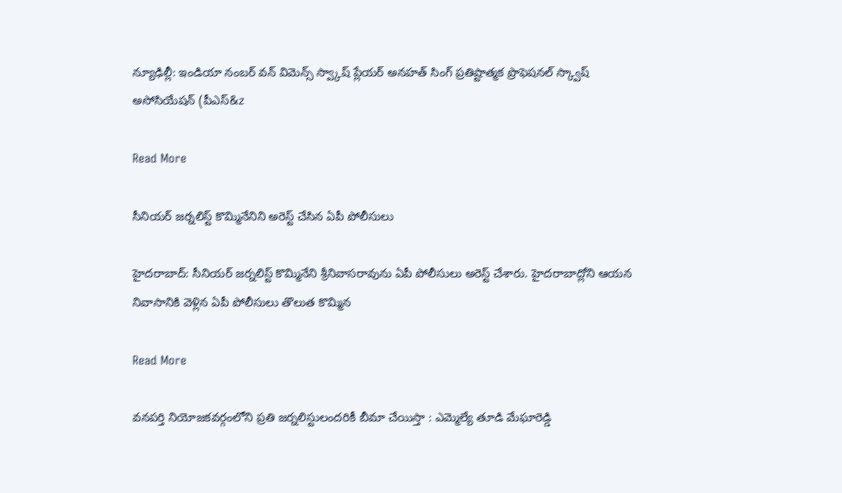న్యూఢిల్లీ: ఇండియా నంబర్ వన్ విమెన్స్ స్వ్కాష్ ప్లేయర్ అనహత్ సింగ్ ప్రతిష్టాత్మక ప్రొఫెషనల్ స్క్వాష్ అసోసియేషన్ (పీఎస్‌‌‌‌‌&z

Read More

సీనియర్ జర్నలిస్ట్ కొమ్మినేనిని అరెస్ట్ చేసిన ఏపీ పోలీసులు

హైదరాబాద్: సీనియర్ జర్నలిస్ట్ కొమ్మినేని శ్రీనివాసరావును ఏపీ పోలీసులు అరెస్ట్ చేశారు. హైదరాబాద్లోని ఆయన నివాసానికి వెళ్లిన ఏపీ పోలీసులు తొలుత కొమ్మిన

Read More

వనపర్తి నియోజకవర్గంలోని ప్రతి జర్నలిస్టులందరికీ బీమా చేయిస్తా : ఎమ్మెల్యే తూడి మేఘారెడ్డి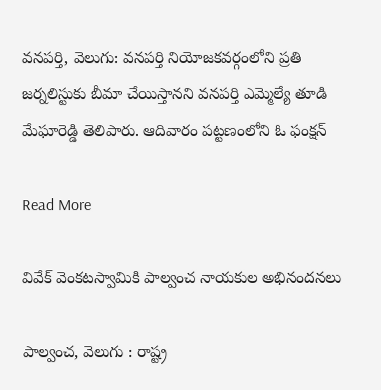వనపర్తి, వెలుగు: వనపర్తి నియోజకవర్గంలోని ప్రతి జర్నలిస్టుకు బీమా చేయిస్తానని వనపర్తి ఎమ్మెల్యే తూడి మేఘారెడ్డి తెలిపారు. ఆదివారం పట్టణంలోని ఓ ఫంక్షన్

Read More

వివేక్ వెంకటస్వామికి పాల్వంచ నాయకుల అభినందనలు

పాల్వంచ, వెలుగు : రాష్ట్ర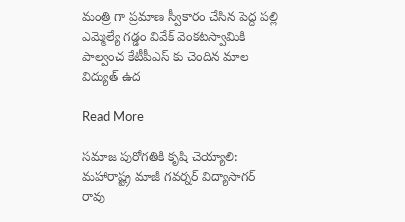మంత్రి గా ప్రమాణ స్వీకారం చేసిన పెద్ద పల్లి ఎమ్మెల్యే గడ్డం వివేక్ వెంకటస్వామికి పాల్వంచ కేటీపీఎస్ కు చెందిన మాల విద్యుత్ ఉద

Read More

సమాజ పురోగతికి కృషి చెయ్యాలి: మహారాష్ట్ర మాజీ గవర్నర్ విద్యాసాగర్ రావు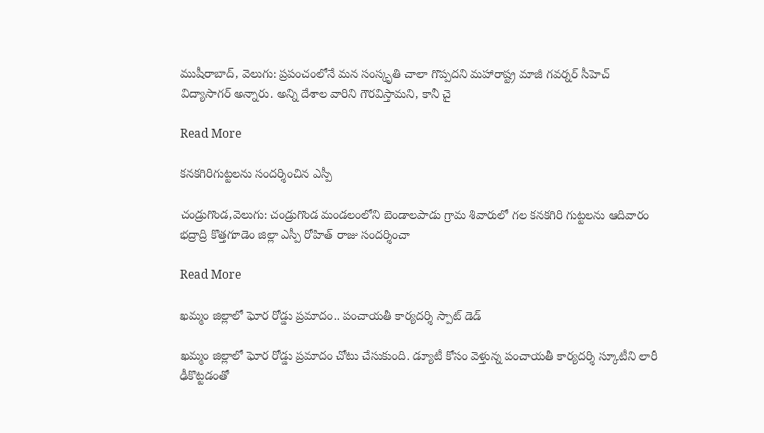ముషీరాబాద్, వెలుగు: ప్రపంచంలోనే మన సంస్కృతి చాలా గొప్పదని మహారాష్ట్ర మాజీ గవర్నర్ సీహెచ్ విద్యాసాగర్ అన్నారు. అన్ని దేశాల వారిని గౌరవిస్తామని, కానీ చై

Read More

కనకగిరిగుట్టలను సందర్శించిన ఎస్పీ

చండ్రుగొండ,వెలుగు: చండ్రుగొండ మండలంలోని బెండాలపాడు గ్రామ శివారులో గల కనకగిరి గుట్టలను ఆదివారం భద్రాద్రి కొత్తగూడెం జిల్లా ఎస్పీ రోహిత్ రాజు సందర్శించా

Read More

ఖమ్మం జిల్లాలో ఘోర రోడ్డు ప్రమాదం.. పంచాయతీ కార్యదర్శి స్పాట్ డెడ్

ఖమ్మం జిల్లాలో ఘోర రోడ్డు ప్రమాదం చోటు చేసుకుంది. డ్యూటీ కోసం వెళ్తున్న పంచాయతీ కార్యదర్శి స్కూటీని లారీ ఢీకొట్టడంతో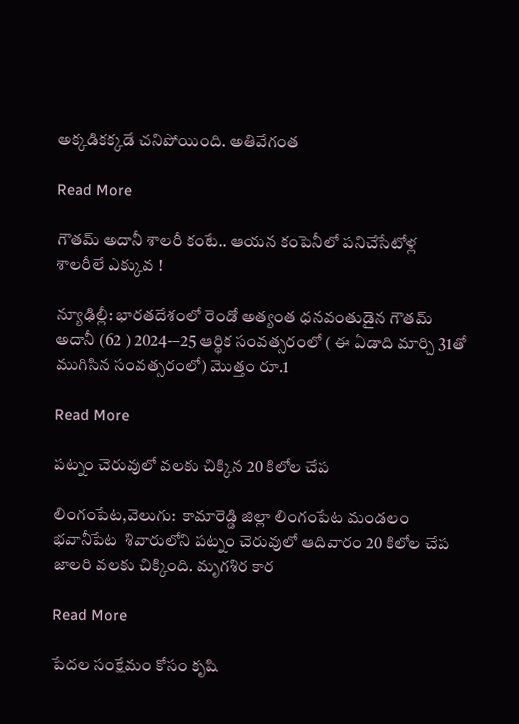అక్కడికక్కడే చనిపోయింది. అతివేగంత

Read More

గౌతమ్ అదానీ శాలరీ కంటే.. ఆయన కంపెనీలో పనిచేసేటోళ్ల శాలరీలే ఎక్కువ !

న్యూఢిల్లీ: భారతదేశంలో రెండో అత్యంత ధనవంతుడైన గౌతమ్ అదానీ (62 ) 2024-–25 ఆర్థిక సంవత్సరంలో ( ఈ ఏడాది మార్చి 31తో ముగిసిన సంవత్సరంలో) మొత్తం రూ.1

Read More

పట్నం చెరువులో వలకు చిక్కిన 20 కిలోల చేప

లింగంపేట,వెలుగు:  కామారెడ్డి జిల్లా లింగంపేట మండలం భవానీపేట  శివారులోని పట్నం చెరువులో ఆదివారం 20 కిలోల చేప జాలరి వలకు చిక్కింది. మృగశిర కార

Read More

పేదల సంక్షేమం కోసం కృషి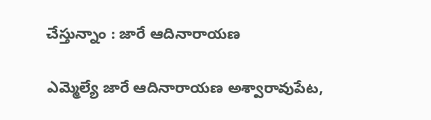చేస్తున్నాం : జారే ఆదినారాయణ

ఎమ్మెల్యే జారే ఆదినారాయణ అశ్వారావుపేట,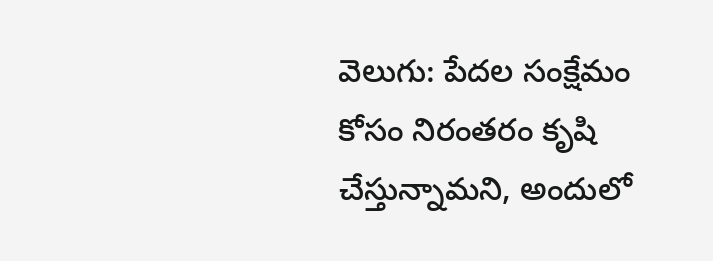వెలుగు: పేదల సంక్షేమం కోసం నిరంతరం కృషి చేస్తున్నామని, అందులో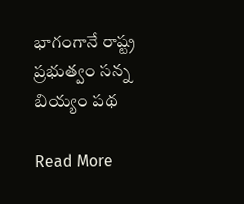భాగంగానే రాష్ట్ర ప్రభుత్వం సన్న బియ్యం పథ

Read More